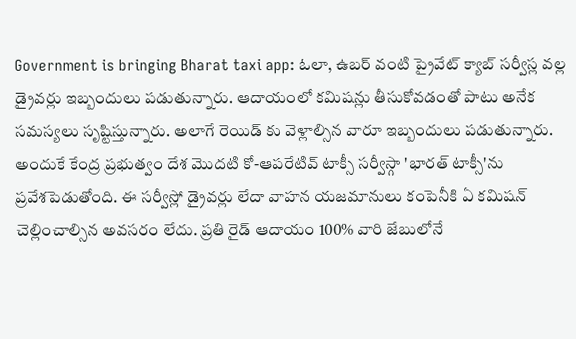Government is bringing Bharat taxi app: ఓలా, ఉబర్ వంటి ప్రైవేట్ క్యాబ్ సర్వీస్ల వల్ల డ్రైవర్లు ఇబ్బందులు పడుతున్నారు. ఆదాయంలో కమిషన్లు తీసుకోవడంతో పాటు అనేక సమస్యలు సృష్టిస్తున్నారు. అలాగే రెయిడ్ కు వెళ్లాల్సిన వారూ ఇబ్బందులు పడుతున్నారు. అందుకే కేంద్ర ప్రభుత్వం దేశ మొదటి కో-ఆపరేటివ్ టాక్సీ సర్వీస్గా 'భారత్ టాక్సీ'ను ప్రవేశపెడుతోంది. ఈ సర్వీస్లో డ్రైవర్లు లేదా వాహన యజమానులు కంపెనీకి ఏ కమిషన్ చెల్లించాల్సిన అవసరం లేదు. ప్రతి రైడ్ ఆదాయం 100% వారి జేబులోనే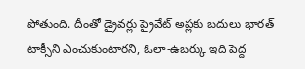పోతుంది. దీంతో డ్రైవర్లు ప్రైవేట్ అప్లకు బదులు భారత్ టాక్సీని ఎంచుకుంటారని, ఓలా-ఉబర్కు ఇది పెద్ద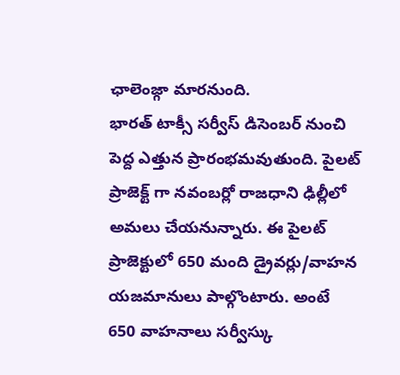ఛాలెంజ్గా మారనుంది.
భారత్ టాక్సీ సర్వీస్ డిసెంబర్ నుంచి పెద్ద ఎత్తున ప్రారంభమవుతుంది. పైలట్ ప్రాజెక్ట్ గా నవంబర్లో రాజధాని ఢిల్లీలో అమలు చేయనున్నారు. ఈ పైలట్ ప్రాజెక్టులో 650 మంది డ్రైవర్లు/వాహన యజమానులు పాల్గొంటారు. అంటే 650 వాహనాలు సర్వీస్కు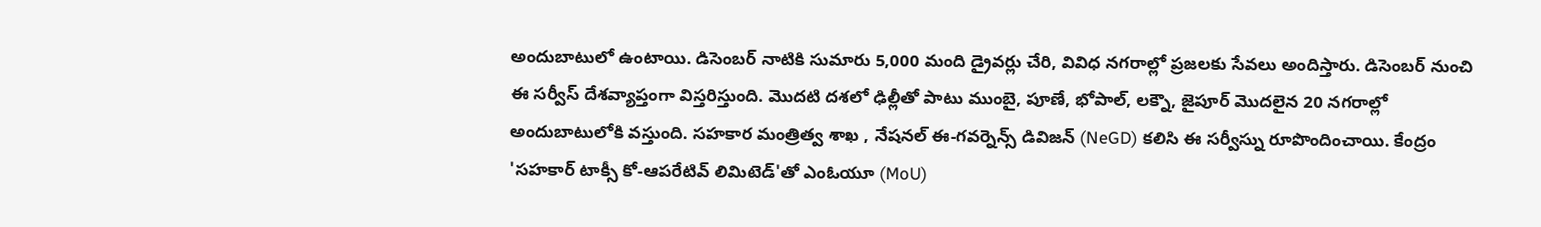అందుబాటులో ఉంటాయి. డిసెంబర్ నాటికి సుమారు 5,000 మంది డ్రైవర్లు చేరి, వివిధ నగరాల్లో ప్రజలకు సేవలు అందిస్తారు. డిసెంబర్ నుంచి ఈ సర్వీస్ దేశవ్యాప్తంగా విస్తరిస్తుంది. మొదటి దశలో ఢిల్లీతో పాటు ముంబై, పూణే, భోపాల్, లక్నౌ, జైపూర్ మొదలైన 20 నగరాల్లో అందుబాటులోకి వస్తుంది. సహకార మంత్రిత్వ శాఖ , నేషనల్ ఈ-గవర్నెన్స్ డివిజన్ (NeGD) కలిసి ఈ సర్వీస్ను రూపొందించాయి. కేంద్రం 'సహకార్ టాక్సీ కో-ఆపరేటివ్ లిమిటెడ్'తో ఎంఓయూ (MoU)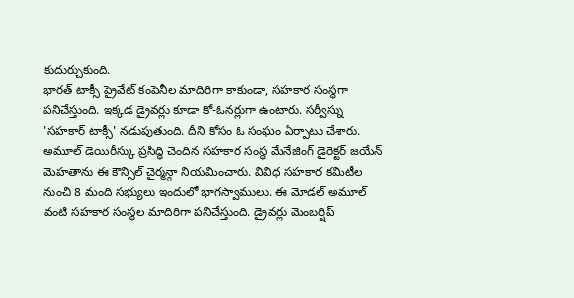కుదుర్చుకుంది.
భారత్ టాక్సీ ప్రైవేట్ కంపెనీల మాదిరిగా కాకుండా, సహకార సంస్థగా పనిచేస్తుంది. ఇక్కడ డ్రైవర్లు కూడా కో-ఓనర్లుగా ఉంటారు. సర్వీస్ను 'సహకార్ టాక్సీ' నడుపుతుంది. దీని కోసం ఓ సంఘం ఏర్పాటు చేశారు. అమూల్ డెయిరీస్కు ప్రసిద్ధి చెందిన సహకార సంస్థ మేనేజింగ్ డైరెక్టర్ జయేన్ మెహతాను ఈ కౌన్సిల్ చైర్మన్గా నియమించారు. వివిధ సహకార కమిటీల నుంచి 8 మంది సభ్యులు ఇందులో భాగస్వాములు. ఈ మోడల్ అమూల్ వంటి సహకార సంస్థల మాదిరిగా పనిచేస్తుంది. డ్రైవర్లు మెంబర్షిప్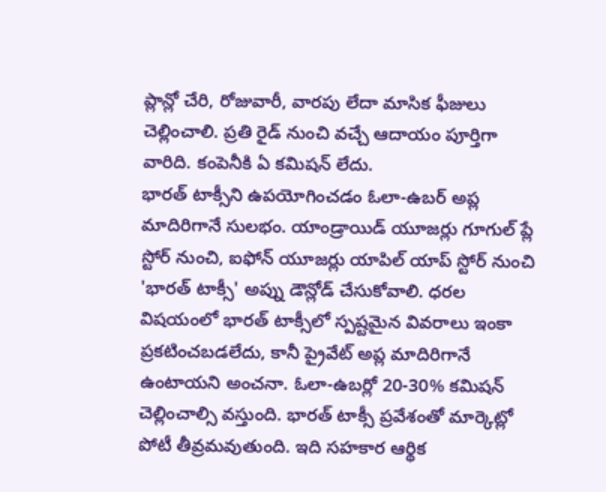ప్లాన్లో చేరి, రోజువారీ, వారపు లేదా మాసిక ఫీజులు చెల్లించాలి. ప్రతి రైడ్ నుంచి వచ్చే ఆదాయం పూర్తిగా వారిది. కంపెనీకి ఏ కమిషన్ లేదు.
భారత్ టాక్సీని ఉపయోగించడం ఓలా-ఉబర్ అప్ల మాదిరిగానే సులభం. యాండ్రాయిడ్ యూజర్లు గూగుల్ ప్లే స్టోర్ నుంచి, ఐఫోన్ యూజర్లు యాపిల్ యాప్ స్టోర్ నుంచి 'భారత్ టాక్సీ' అప్ను డౌన్లోడ్ చేసుకోవాలి. ధరల విషయంలో భారత్ టాక్సీలో స్పష్టమైన వివరాలు ఇంకా ప్రకటించబడలేదు, కానీ ప్రైవేట్ అప్ల మాదిరిగానే ఉంటాయని అంచనా. ఓలా-ఉబర్లో 20-30% కమిషన్ చెల్లించాల్సి వస్తుంది. భారత్ టాక్సీ ప్రవేశంతో మార్కెట్లో పోటీ తీవ్రమవుతుంది. ఇది సహకార ఆర్థిక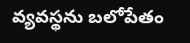వ్యవస్థను బలోపేతం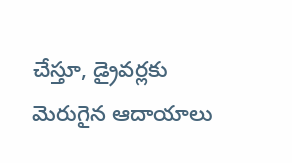చేస్తూ, డ్రైవర్లకు మెరుగైన ఆదాయాలు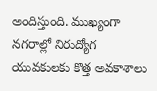అందిస్తుంది. ముఖ్యంగా నగరాల్లో నిరుద్యోగ యువకులకు కొత్త అవకాశాలు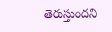తెరుస్తుందని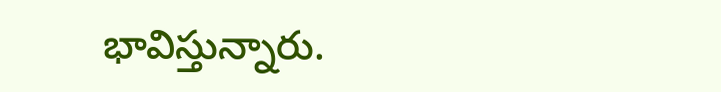భావిస్తున్నారు.